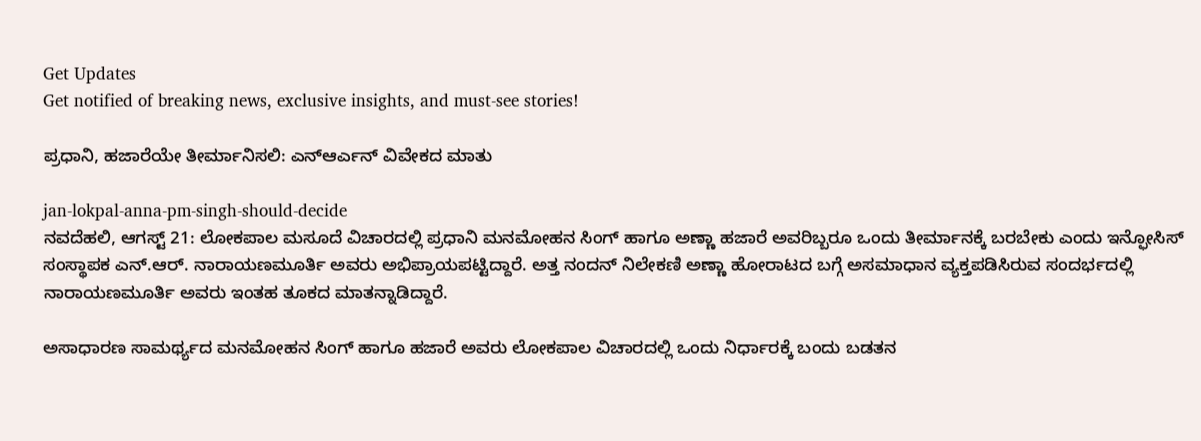Get Updates
Get notified of breaking news, exclusive insights, and must-see stories!

ಪ್ರಧಾನಿ, ಹಜಾರೆಯೇ ತೀರ್ಮಾನಿಸಲಿ: ಎನ್ಆರ್ಎನ್ ವಿವೇಕದ ಮಾತು

jan-lokpal-anna-pm-singh-should-decide
ನವದೆಹಲಿ, ಆಗಸ್ಟ್ 21: ಲೋಕಪಾಲ ಮಸೂದೆ ವಿಚಾರದಲ್ಲಿ ಪ್ರಧಾನಿ ಮನಮೋಹನ ಸಿಂಗ್‌ ಹಾಗೂ ಅಣ್ಣಾ ಹಜಾರೆ ಅವರಿಬ್ಬರೂ ಒಂದು ತೀರ್ಮಾನಕ್ಕೆ ಬರಬೇಕು ಎಂದು ಇನ್ಫೋಸಿಸ್‌ ಸಂಸ್ಥಾಪಕ ಎನ್‌.ಆರ್‌. ನಾರಾಯಣಮೂರ್ತಿ ಅವರು ಅಭಿಪ್ರಾಯಪಟ್ಟಿದ್ದಾರೆ. ಅತ್ತ ನಂದನ್‌ ನಿಲೇಕಣಿ ಅಣ್ಣಾ ಹೋರಾಟದ ಬಗ್ಗೆ ಅಸಮಾಧಾನ ವ್ಯಕ್ತಪಡಿಸಿರುವ ಸಂದರ್ಭದಲ್ಲಿ ನಾರಾಯಣಮೂರ್ತಿ ಅವರು ಇಂತಹ ತೂಕದ ಮಾತನ್ನಾಡಿದ್ದಾರೆ.

ಅಸಾಧಾರಣ ಸಾಮರ್ಥ್ಯದ ಮನಮೋಹನ ಸಿಂಗ್‌ ಹಾಗೂ ಹಜಾರೆ ಅವರು ಲೋಕಪಾಲ ವಿಚಾರದಲ್ಲಿ ಒಂದು ನಿರ್ಧಾರಕ್ಕೆ ಬಂದು ಬಡತನ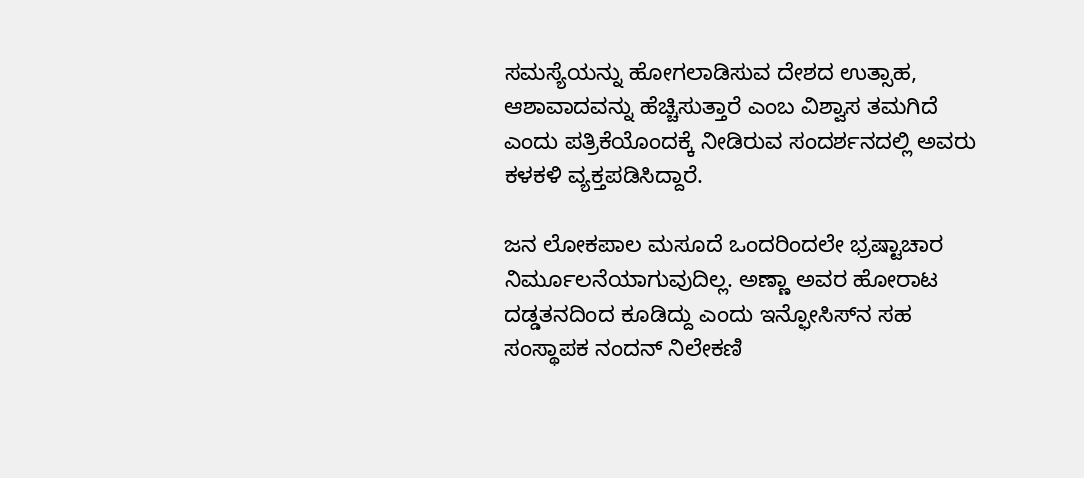ಸಮಸ್ಯೆಯನ್ನು ಹೋಗಲಾಡಿಸುವ ದೇಶದ ಉತ್ಸಾಹ, ಆಶಾವಾದವನ್ನು ಹೆಚ್ಚಿಸುತ್ತಾರೆ ಎಂಬ ವಿಶ್ವಾಸ ತಮಗಿದೆ ಎಂದು ಪತ್ರಿಕೆಯೊಂದಕ್ಕೆ ನೀಡಿರುವ ಸಂದರ್ಶನದಲ್ಲಿ ಅವರು ಕಳಕಳಿ ವ್ಯಕ್ತಪಡಿಸಿದ್ದಾರೆ.

ಜನ ಲೋಕಪಾಲ ಮಸೂದೆ ಒಂದರಿಂದಲೇ ಭ್ರಷ್ಟಾಚಾರ ನಿರ್ಮೂಲನೆಯಾಗುವುದಿಲ್ಲ. ಅಣ್ಣಾ ಅವರ ಹೋರಾಟ ದಡ್ಡತನದಿಂದ ಕೂಡಿದ್ದು ಎಂದು ಇನ್ಫೋಸಿಸ್‌ನ ಸಹ ಸಂಸ್ಥಾಪಕ ನಂದನ್‌ ನಿಲೇಕಣಿ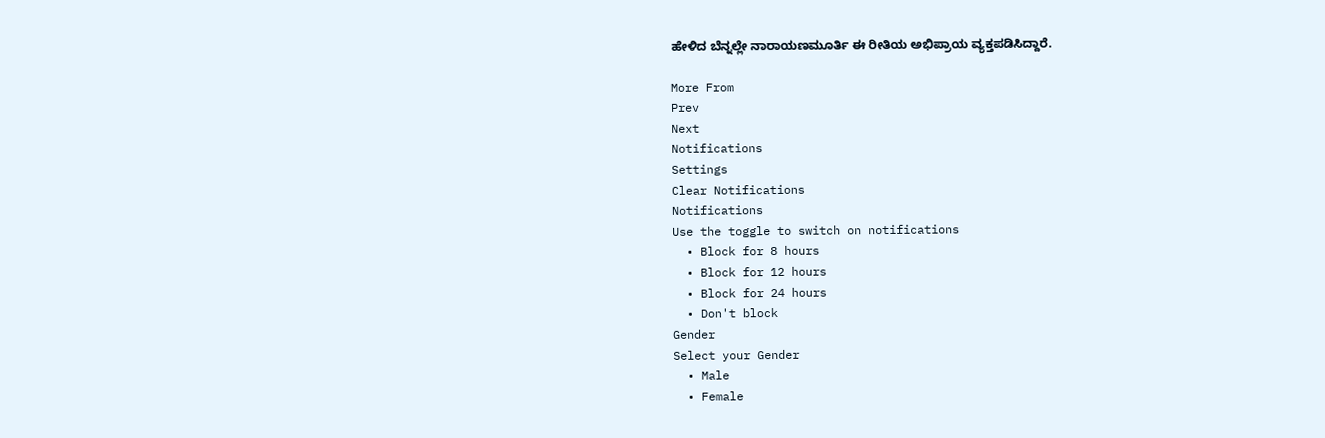ಹೇಳಿದ ಬೆನ್ನಲ್ಲೇ ನಾರಾಯಣಮೂರ್ತಿ ಈ ರೀತಿಯ ಅಭಿಪ್ರಾಯ ವ್ಯಕ್ತಪಡಿಸಿದ್ದಾರೆ.

More From
Prev
Next
Notifications
Settings
Clear Notifications
Notifications
Use the toggle to switch on notifications
  • Block for 8 hours
  • Block for 12 hours
  • Block for 24 hours
  • Don't block
Gender
Select your Gender
  • Male
  • Female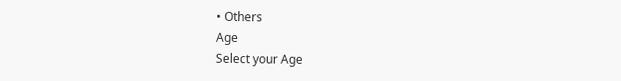• Others
Age
Select your Age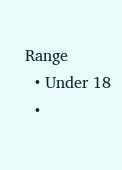Range
  • Under 18
  •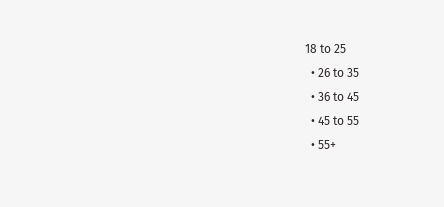18 to 25
  • 26 to 35
  • 36 to 45
  • 45 to 55
  • 55+